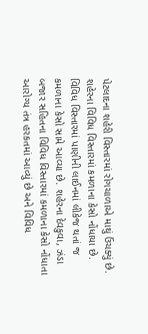પેટલાદના શહેરી વિસ્તારમાં રોગચાળાએ માથું ઉંચક્યું છે. શહેરના વિવિધ વિસ્તારમાં કમળાના કેસો નોંધાયા છે. વિવિધ વિસ્તારમાં પાણીની લાઈનમાં લીકેજ થતાં જ કમળાના કેસો સામે આવ્યા છે. શહેરના દેવકુવા, ઝંડા બજાર સહિતના વિવિધ વિસ્તારમાં કમળાના કેસો નોંધાતા આરોગ્ય તંત્ર હરકતમાં આવ્યું છે અને વિવિધ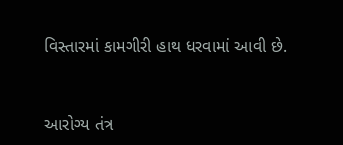વિસ્તારમાં કામગીરી હાથ ધરવામાં આવી છે.


આરોગ્ય તંત્ર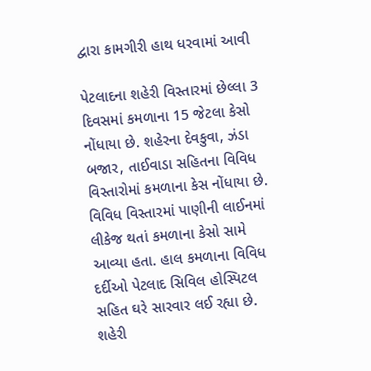દ્વારા કામગીરી હાથ ધરવામાં આવી

પેટલાદના શહેરી વિસ્તારમાં છેલ્લા 3 દિવસમાં કમળાના 15 જેટલા કેસો નોંધાયા છે. શહેરના દેવકુવા, ઝંડા બજાર, તાઈવાડા સહિતના વિવિધ વિસ્તારોમાં કમળાના કેસ નોંધાયા છે. વિવિધ વિસ્તારમાં પાણીની લાઈનમાં લીકેજ થતાં કમળાના કેસો સામે આવ્યા હતા. હાલ કમળાના વિવિધ દર્દીઓ પેટલાદ સિવિલ હોસ્પિટલ સહિત ઘરે સારવાર લઈ રહ્યા છે. શહેરી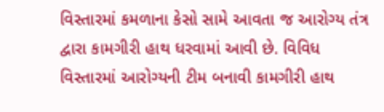વિસ્તારમાં કમળાના કેસો સામે આવતા જ આરોગ્ય તંત્ર દ્વારા કામગીરી હાથ ધરવામાં આવી છે. વિવિધ વિસ્તારમાં આરોગ્યની ટીમ બનાવી કામગીરી હાથ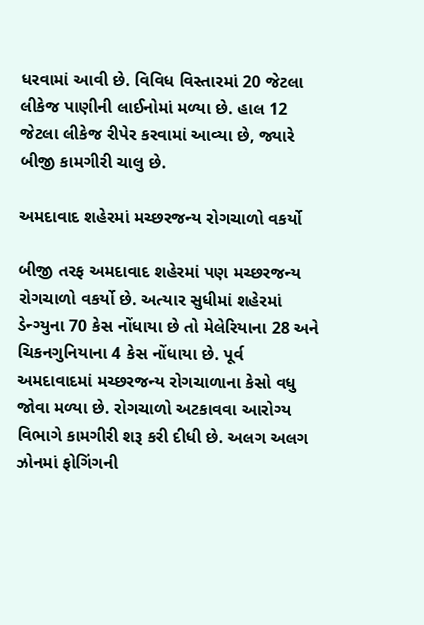ધરવામાં આવી છે. વિવિધ વિસ્તારમાં 20 જેટલા લીકેજ પાણીની લાઈનોમાં મળ્યા છે. હાલ 12 જેટલા લીકેજ રીપેર કરવામાં આવ્યા છે, જ્યારે બીજી કામગીરી ચાલુ છે.

અમદાવાદ શહેરમાં મચ્છરજન્ય રોગચાળો વકર્યો

બીજી તરફ અમદાવાદ શહેરમાં પણ મચ્છરજન્ય રોગચાળો વકર્યો છે. અત્યાર સુધીમાં શહેરમાં ડેન્ગ્યુના 70 કેસ નોંધાયા છે તો મેલેરિયાના 28 અને ચિકનગુનિયાના 4 કેસ નોંધાયા છે. પૂર્વ અમદાવાદમાં મચ્છરજન્ય રોગચાળાના કેસો વધુ જોવા મળ્યા છે. રોગચાળો અટકાવવા આરોગ્ય વિભાગે કામગીરી શરૂ કરી દીધી છે. અલગ અલગ ઝોનમાં ફોગિંગની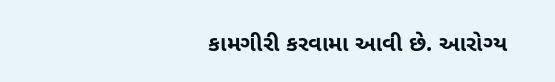કામગીરી કરવામા આવી છે. આરોગ્ય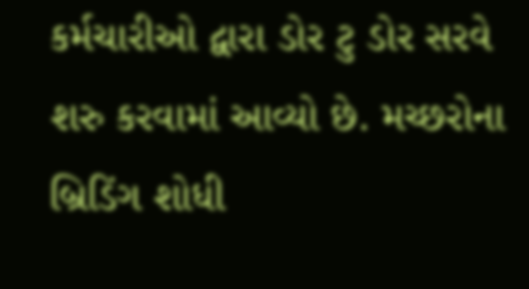કર્મચારીઓ દ્વારા ડોર ટુ ડોર સરવે શરુ કરવામાં આવ્યો છે. મચ્છરોના બ્રિડિંગ શોધી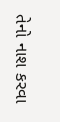તેનો નાશ કરવા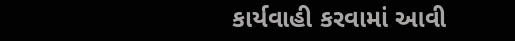કાર્યવાહી કરવામાં આવી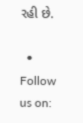રહી છે.

  • Follow us on: